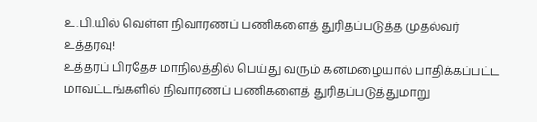உ.பி.யில் வெள்ள நிவாரணப் பணிகளைத் துரிதப்படுத்த முதல்வர் உத்தரவு!
உத்தரப் பிரதேச மாநிலத்தில் பெய்து வரும் கனமழையால் பாதிக்கப்பட்ட மாவட்டங்களில் நிவாரணப் பணிகளைத் துரிதப்படுத்துமாறு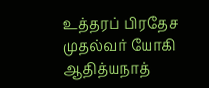உத்தரப் பிரதேச முதல்வர் யோகி ஆதித்யநாத்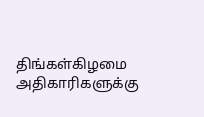திங்கள்கிழமை அதிகாரிகளுக்கு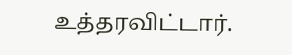உத்தரவிட்டார்.